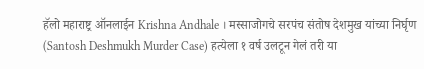हॅलो महाराष्ट्र ऑनलाईन Krishna Andhale । मस्साजोगचे सरपंच संतोष देशमुख यांच्या निर्घृण (Santosh Deshmukh Murder Case) हत्येला १ वर्ष उलटून गेलं तरी या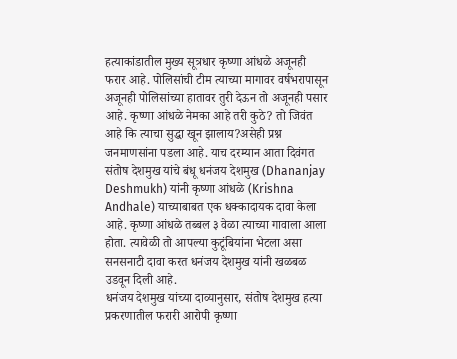हत्याकांडातील मुख्य सूत्रधार कृष्णा आंधळे अजूनही फरार आहे. पोलिसांची टीम त्याच्या मागावर वर्षभरापासून अजूनही पोलिसांच्या हातावर तुरी देऊन तो अजूनही पसार आहे. कृष्णा आंधळे नेमका आहे तरी कुठे? तो जिवंत आहे कि त्याचा सुद्धा खून झालाय?असेही प्रश्न जनमाणसांना पडला आहे. याच दरम्यान आता दिवंगत संतोष देशमुख यांचे बंधू धनंजय देशमुख (Dhananjay Deshmukh) यांनी कृष्णा आंधळे (Krishna Andhale) याच्याबाबत एक धक्कादायक दावा केला आहे. कृष्णा आंधळे तब्बल ३ वेळा त्याच्या गावाला आला होता. त्यावेळी तो आपल्या कुटूंबियांना भेटला असा सनसनाटी दावा करत धनंजय देशमुख यांनी खळबळ उडवून दिली आहे.
धनंजय देशमुख यांच्या दाव्यानुसार, संतोष देशमुख हत्या प्रकरणातील फरारी आरोपी कृष्णा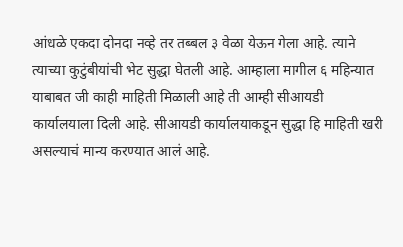आंधळे एकदा दोनदा नव्हे तर तब्बल ३ वेळा येऊन गेला आहे. त्याने त्याच्या कुटुंबीयांची भेट सुद्धा घेतली आहे. आम्हाला मागील ६ महिन्यात याबाबत जी काही माहिती मिळाली आहे ती आम्ही सीआयडी कार्यालयाला दिली आहे. सीआयडी कार्यालयाकडून सुद्धा हि माहिती खरी असल्याचं मान्य करण्यात आलं आहे.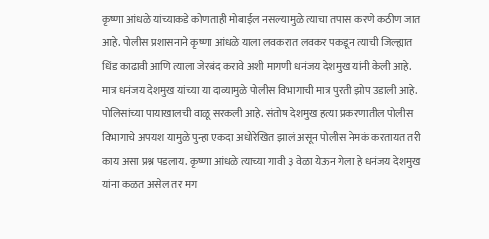कृष्णा आंधळे यांच्याकडे कोणताही मोबाईल नसल्यामुळे त्याचा तपास करणे कठीण जात आहे. पोलीस प्रशासनाने कृष्णा आंधळे याला लवकरात लवकर पकडून त्याची जिल्ह्यात धिंड काढावी आणि त्याला जेरबंद करावे अशी मागणी धनंजय देशमुख यांनी केली आहे.
मात्र धनंजय देशमुख यांच्या या दाव्यामुळे पोलीस विभागाची मात्र पुरती झोप उडाली आहे. पोलिसांच्या पायाखालची वाळू सरकली आहे. संतोष देशमुख हत्या प्रकरणातील पोलीस विभागाचे अपयश यामुळे पुन्हा एकदा अधोरेखित झालं असून पोलीस नेमकं करतायत तरी काय असा प्रश्न पडलाय. कृष्णा आंधळे त्याच्या गावी ३ वेळा येऊन गेला हे धनंजय देशमुख यांना कळत असेल तर मग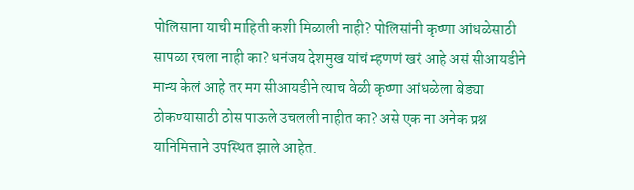पोलिसाना याची माहिती कशी मिळाली नाही? पोलिसांनी कृष्णा आंधळेसाठी सापळा रचला नाही का? धनंजय देशमुख यांचं म्हणणं खरं आहे असं सीआयडीने मान्य केलं आहे तर मग सीआयडीने त्याच वेळी कृष्णा आंधळेला बेड्या ठोकण्यासाठी ठोस पाऊले उचलली नाहीत का? असे एक ना अनेक प्रश्न यानिमित्ताने उपस्थित झाले आहेत.